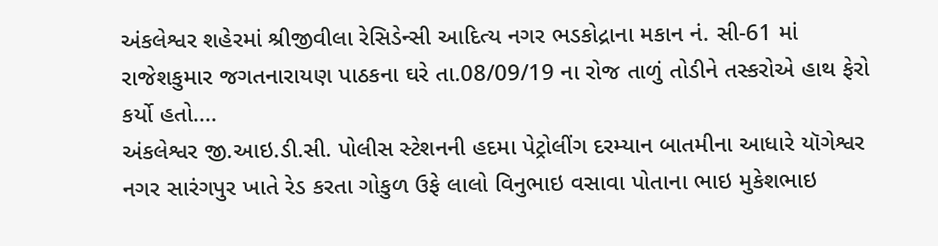અંકલેશ્વર શહેરમાં શ્રીજીવીલા રેસિડેન્સી આદિત્ય નગર ભડકોદ્રાના મકાન નં. સી-61 માં રાજેશકુમાર જગતનારાયણ પાઠકના ઘરે તા.08/09/19 ના રોજ તાળું તોડીને તસ્કરોએ હાથ ફેરો કર્યો હતો....
અંકલેશ્વર જી.આઇ.ડી.સી. પોલીસ સ્ટેશનની હદમા પેટ્રોલીંગ દરમ્યાન બાતમીના આધારે યૉગેશ્વર નગર સારંગપુર ખાતે રેડ કરતા ગોકુળ ઉફે લાલો વિનુભાઇ વસાવા પોતાના ભાઇ મુકેશભાઇ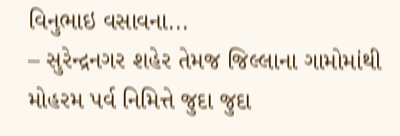વિનુભાઇ વસાવના...
– સુરેન્દ્રનગર શહેર તેમજ જિલ્લાના ગામોમાંથી મોહરમ પર્વ નિમિત્તે જુદા જુદા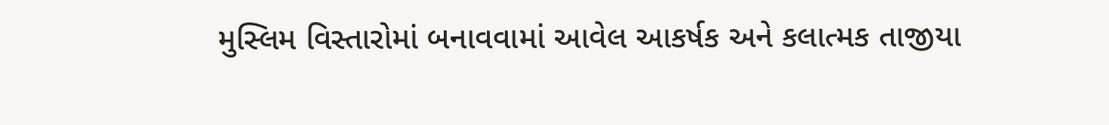મુસ્લિમ વિસ્તારોમાં બનાવવામાં આવેલ આકર્ષક અને કલાત્મક તાજીયા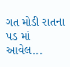ગત મોડી રાતના પડ માં આવેલ...